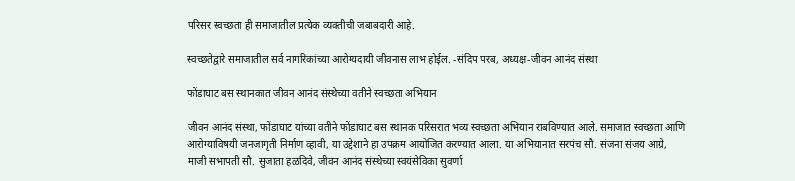परिसर स्वच्छता ही समाजातील प्रत्येक व्यक्तीची जबाबदारी आहे.

स्वच्छतेद्वारे समाजातील सर्व नागरिकांच्या आरोग्यदायी जीवनास लाभ होईल. -संदिप परब, अध्यक्ष-जीवन आनंद संस्था

फोंडाघाट बस स्थानकात जीवन आनंद संस्थेच्या वतीने स्वच्छता अभियान

जीवन आनंद संस्था, फोंडाघाट यांच्या वतीने फोंडाघाट बस स्थानक परिसरात भव्य स्वच्छता अभियान राबविण्यात आले. समाजात स्वच्छता आणि आरोग्याविषयी जनजागृती निर्माण व्हावी, या उद्देशाने हा उपक्रम आयोजित करण्यात आला. या अभियानात सरपंच सौ. संजना संजय आग्रे, माजी सभापती सौ. सुजाता हळदिवे, जीवन आनंद संस्थेच्या स्वयंसेविका सुवर्णा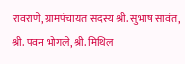रावराणे, ग्रामपंचायत सदस्य श्री. सुभाष सावंत, श्री. पवन भोगले, श्री. मिथिल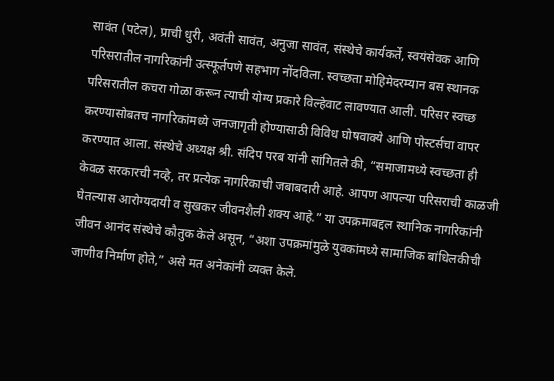सावंत (पटेल), प्राची धुरी, अवंती सावंत, अनुजा सावंत, संस्थेचे कार्यकर्ते, स्वयंसेवक आणि परिसरातील नागरिकांनी उत्स्फूर्तपणे सहभाग नोंदविला. स्वच्छता मोहिमेदरम्यान बस स्थानक परिसरातील कचरा गोळा करून त्याची योग्य प्रकारे विल्हेवाट लावण्यात आली. परिसर स्वच्छ करण्यासोबतच नागरिकांमध्ये जनजागृती होण्यासाठी विविध घोषवाक्ये आणि पोस्टर्सचा वापर करण्यात आला. संस्थेचे अध्यक्ष श्री. संदिप परब यांनी सांगितले की, “समाजामध्ये स्वच्छता ही केवळ सरकारची नव्हे, तर प्रत्येक नागरिकाची जबाबदारी आहे. आपण आपल्या परिसराची काळजी घेतल्यास आरोग्यदायी व सुखकर जीवनशैली शक्य आहे.” या उपक्रमाबद्दल स्थानिक नागरिकांनी जीवन आनंद संस्थेचे कौतुक केले असून, “अशा उपक्रमांमुळे युवकांमध्ये सामाजिक बांधिलकीची जाणीव निर्माण होते,” असे मत अनेकांनी व्यक्त केले.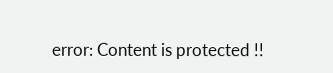error: Content is protected !!